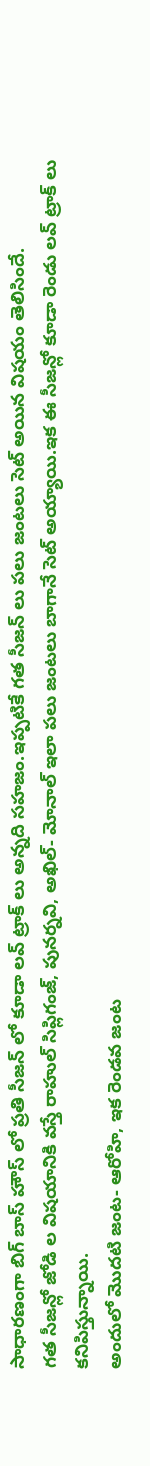సాధారణంగా బిగ్ బాస్ హౌస్ లో ప్రతి సీజన్ లో కూడా లవ్ ట్రాక్ లు అన్నది సహజం.ఇప్పటికే గత సీజన్ లు పలు జంటలు సెట్ అయిన విషయం తెలిసిందే.
గత సీజన్లో జోడి ల విషయానికి వస్తే రాహుల్ సిప్లిగంజ్, పునర్నవి, అఖిల్- మోనాల్ ఇలా పలు జంటలు బాగానే సెట్ అయ్యాయి.ఇక ఈ సీజన్లో కూడా రెండు లవ్ ట్రాక్ లు కనిపిస్తున్నాయి.
అందులో మొదటి జంట- ఆరోహి, ఇక రెండవ జంట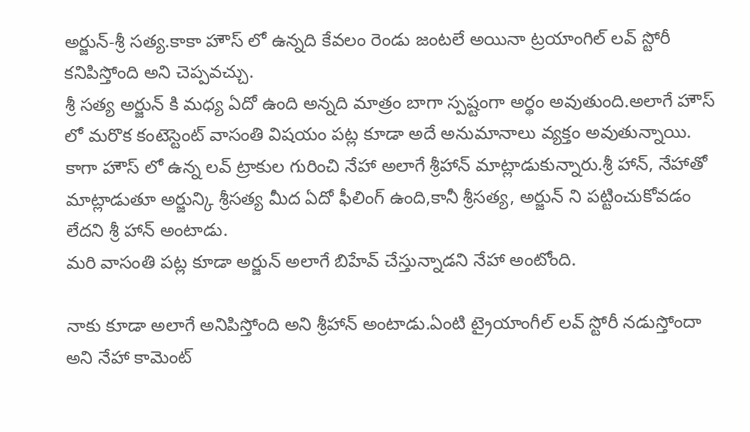అర్జున్-శ్రీ సత్య.కాకా హౌస్ లో ఉన్నది కేవలం రెండు జంటలే అయినా ట్రయాంగిల్ లవ్ స్టోరీ కనిపిస్తోంది అని చెప్పవచ్చు.
శ్రీ సత్య అర్జున్ కి మధ్య ఏదో ఉంది అన్నది మాత్రం బాగా స్పష్టంగా అర్థం అవుతుంది.అలాగే హౌస్ లో మరొక కంటెస్టెంట్ వాసంతి విషయం పట్ల కూడా అదే అనుమానాలు వ్యక్తం అవుతున్నాయి.
కాగా హౌస్ లో ఉన్న లవ్ ట్రాకుల గురించి నేహా అలాగే శ్రీహాన్ మాట్లాడుకున్నారు.శ్రీ హాన్, నేహాతో మాట్లాడుతూ అర్జున్కి శ్రీసత్య మీద ఏదో ఫీలింగ్ ఉంది,కానీ శ్రీసత్య, అర్జున్ ని పట్టించుకోవడం లేదని శ్రీ హాన్ అంటాడు.
మరి వాసంతి పట్ల కూడా అర్జున్ అలాగే బిహేవ్ చేస్తున్నాడని నేహా అంటోంది.

నాకు కూడా అలాగే అనిపిస్తోంది అని శ్రీహాన్ అంటాడు.ఏంటి ట్రైయాంగీల్ లవ్ స్టోరీ నడుస్తోందా అని నేహా కామెంట్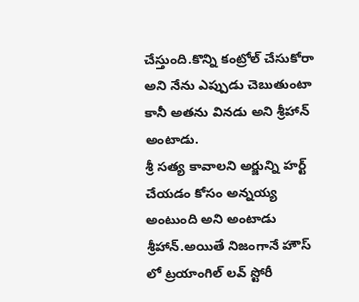చేస్తుంది.కొన్ని కంట్రోల్ చేసుకోరా అని నేను ఎప్పుడు చెబుతుంటా కానీ అతను వినడు అని శ్రీహాన్ అంటాడు.
శ్రీ సత్య కావాలని అర్జున్ని హర్ట్ చేయడం కోసం అన్నయ్య అంటుంది అని అంటాడు శ్రీహాన్.అయితే నిజంగానే హౌస్ లో ట్రయాంగిల్ లవ్ స్టోరీ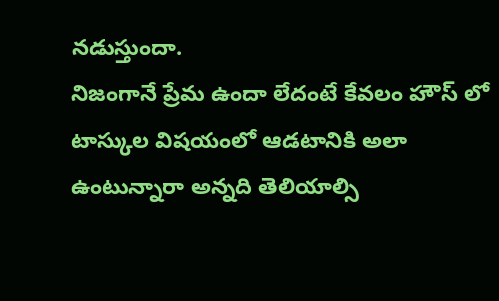నడుస్తుందా.
నిజంగానే ప్రేమ ఉందా లేదంటే కేవలం హౌస్ లో టాస్కుల విషయంలో ఆడటానికి అలా ఉంటున్నారా అన్నది తెలియాల్సి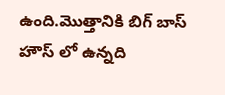ఉంది.మొత్తానికి బిగ్ బాస్ హౌస్ లో ఉన్నది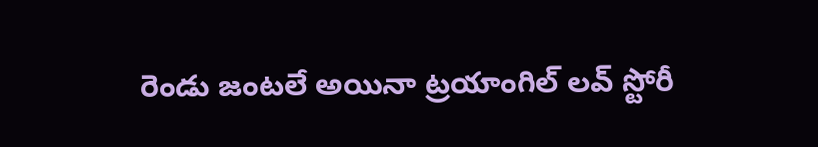రెండు జంటలే అయినా ట్రయాంగిల్ లవ్ స్టోరీ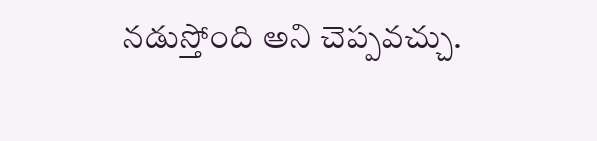నడుస్తోంది అని చెప్పవచ్చు.